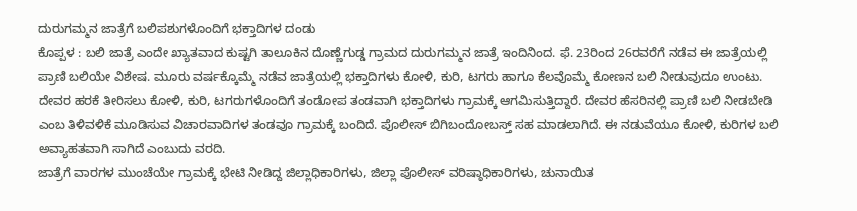ದುರುಗಮ್ಮನ ಜಾತ್ರೆಗೆ ಬಲಿಪಶುಗಳೊಂದಿಗೆ ಭಕ್ತಾದಿಗಳ ದಂಡು
ಕೊಪ್ಪಳ : ಬಲಿ ಜಾತ್ರೆ ಎಂದೇ ಖ್ಯಾತವಾದ ಕುಷ್ಟಗಿ ತಾಲೂಕಿನ ದೊಣ್ಣೆಗುಡ್ಡ ಗ್ರಾಮದ ದುರುಗಮ್ಮನ ಜಾತ್ರೆ ಇಂದಿನಿಂದ. ಫೆ. 23ರಿಂದ 26ರವರೆಗೆ ನಡೆವ ಈ ಜಾತ್ರೆಯಲ್ಲಿ ಪ್ರಾಣಿ ಬಲಿಯೇ ವಿಶೇಷ. ಮೂರು ವರ್ಷಕ್ಕೊಮ್ಮೆ ನಡೆವ ಜಾತ್ರೆಯಲ್ಲಿ ಭಕ್ತಾದಿಗಳು ಕೋಳಿ, ಕುರಿ, ಟಗರು ಹಾಗೂ ಕೆಲವೊಮ್ಮೆ ಕೋಣನ ಬಲಿ ನೀಡುವುದೂ ಉಂಟು.
ದೇವರ ಹರಕೆ ತೀರಿಸಲು ಕೋಳಿ, ಕುರಿ, ಟಗರುಗಳೊಂದಿಗೆ ತಂಡೋಪ ತಂಡವಾಗಿ ಭಕ್ತಾದಿಗಳು ಗ್ರಾಮಕ್ಕೆ ಆಗಮಿಸುತ್ತಿದ್ದಾರೆ. ದೇವರ ಹೆಸರಿನಲ್ಲಿ ಪ್ರಾಣಿ ಬಲಿ ನೀಡಬೇಡಿ ಎಂಬ ತಿಳಿವಳಿಕೆ ಮೂಡಿಸುವ ವಿಚಾರವಾದಿಗಳ ತಂಡವೂ ಗ್ರಾಮಕ್ಕೆ ಬಂದಿದೆ. ಪೊಲೀಸ್ ಬಿಗಿಬಂದೋಬಸ್ತ್ ಸಹ ಮಾಡಲಾಗಿದೆ. ಈ ನಡುವೆಯೂ ಕೋಳಿ, ಕುರಿಗಳ ಬಲಿ ಅವ್ಯಾಹತವಾಗಿ ಸಾಗಿದೆ ಎಂಬುದು ವರದಿ.
ಜಾತ್ರೆಗೆ ವಾರಗಳ ಮುಂಚೆಯೇ ಗ್ರಾಮಕ್ಕೆ ಭೇಟಿ ನೀಡಿದ್ದ ಜಿಲ್ಲಾಧಿಕಾರಿಗಳು, ಜಿಲ್ಲಾ ಪೊಲೀಸ್ ವರಿಷ್ಠಾಧಿಕಾರಿಗಳು, ಚುನಾಯಿತ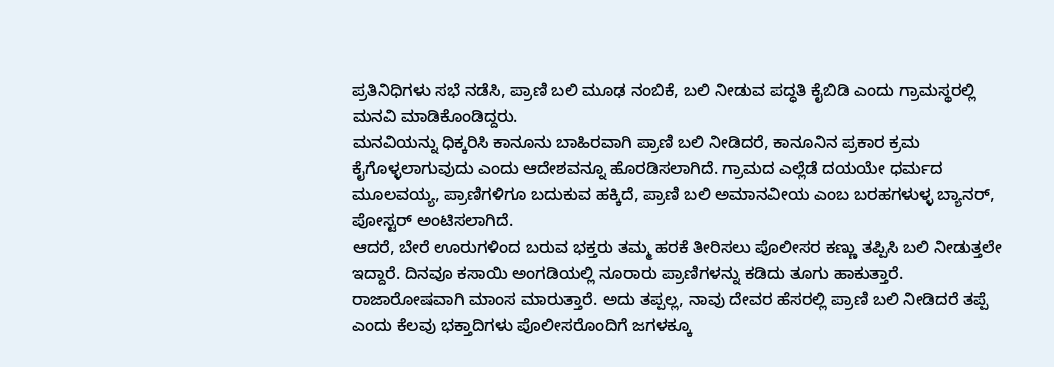ಪ್ರತಿನಿಧಿಗಳು ಸಭೆ ನಡೆಸಿ, ಪ್ರಾಣಿ ಬಲಿ ಮೂಢ ನಂಬಿಕೆ, ಬಲಿ ನೀಡುವ ಪದ್ಧತಿ ಕೈಬಿಡಿ ಎಂದು ಗ್ರಾಮಸ್ಥರಲ್ಲಿ ಮನವಿ ಮಾಡಿಕೊಂಡಿದ್ದರು.
ಮನವಿಯನ್ನು ಧಿಕ್ಕರಿಸಿ ಕಾನೂನು ಬಾಹಿರವಾಗಿ ಪ್ರಾಣಿ ಬಲಿ ನೀಡಿದರೆ, ಕಾನೂನಿನ ಪ್ರಕಾರ ಕ್ರಮ ಕೈಗೊಳ್ಳಲಾಗುವುದು ಎಂದು ಆದೇಶವನ್ನೂ ಹೊರಡಿಸಲಾಗಿದೆ. ಗ್ರಾಮದ ಎಲ್ಲೆಡೆ ದಯಯೇ ಧರ್ಮದ ಮೂಲವಯ್ಯ, ಪ್ರಾಣಿಗಳಿಗೂ ಬದುಕುವ ಹಕ್ಕಿದೆ, ಪ್ರಾಣಿ ಬಲಿ ಅಮಾನವೀಯ ಎಂಬ ಬರಹಗಳುಳ್ಳ ಬ್ಯಾನರ್, ಪೋಸ್ಟರ್ ಅಂಟಿಸಲಾಗಿದೆ.
ಆದರೆ, ಬೇರೆ ಊರುಗಳಿಂದ ಬರುವ ಭಕ್ತರು ತಮ್ಮ ಹರಕೆ ತೀರಿಸಲು ಪೊಲೀಸರ ಕಣ್ಣು ತಪ್ಪಿಸಿ ಬಲಿ ನೀಡುತ್ತಲೇ ಇದ್ದಾರೆ. ದಿನವೂ ಕಸಾಯಿ ಅಂಗಡಿಯಲ್ಲಿ ನೂರಾರು ಪ್ರಾಣಿಗಳನ್ನು ಕಡಿದು ತೂಗು ಹಾಕುತ್ತಾರೆ. ರಾಜಾರೋಷವಾಗಿ ಮಾಂಸ ಮಾರುತ್ತಾರೆ. ಅದು ತಪ್ಪಲ್ಲ, ನಾವು ದೇವರ ಹೆಸರಲ್ಲಿ ಪ್ರಾಣಿ ಬಲಿ ನೀಡಿದರೆ ತಪ್ಪೆ ಎಂದು ಕೆಲವು ಭಕ್ತಾದಿಗಳು ಪೊಲೀಸರೊಂದಿಗೆ ಜಗಳಕ್ಕೂ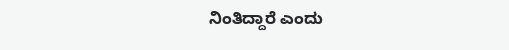ನಿಂತಿದ್ದಾರೆ ಎಂದು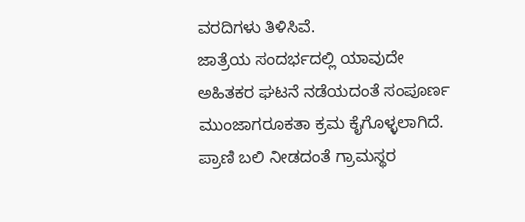ವರದಿಗಳು ತಿಳಿಸಿವೆ.
ಜಾತ್ರೆಯ ಸಂದರ್ಭದಲ್ಲಿ ಯಾವುದೇ ಅಹಿತಕರ ಘಟನೆ ನಡೆಯದಂತೆ ಸಂಪೂರ್ಣ ಮುಂಜಾಗರೂಕತಾ ಕ್ರಮ ಕೈಗೊಳ್ಳಲಾಗಿದೆ. ಪ್ರಾಣಿ ಬಲಿ ನೀಡದಂತೆ ಗ್ರಾಮಸ್ಥರ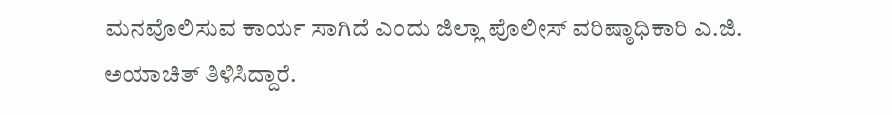ಮನವೊಲಿಸುವ ಕಾರ್ಯ ಸಾಗಿದೆ ಎಂದು ಜಿಲ್ಲಾ ಪೊಲೀಸ್ ವರಿಷ್ಠಾಧಿಕಾರಿ ಎ.ಜಿ. ಅಯಾಚಿತ್ ತಿಳಿಸಿದ್ದಾರೆ.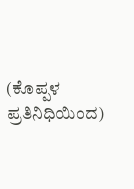(ಕೊಪ್ಪಳ ಪ್ರತಿನಿಧಿಯಿಂದ)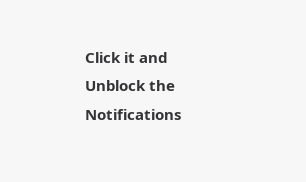Click it and Unblock the Notifications